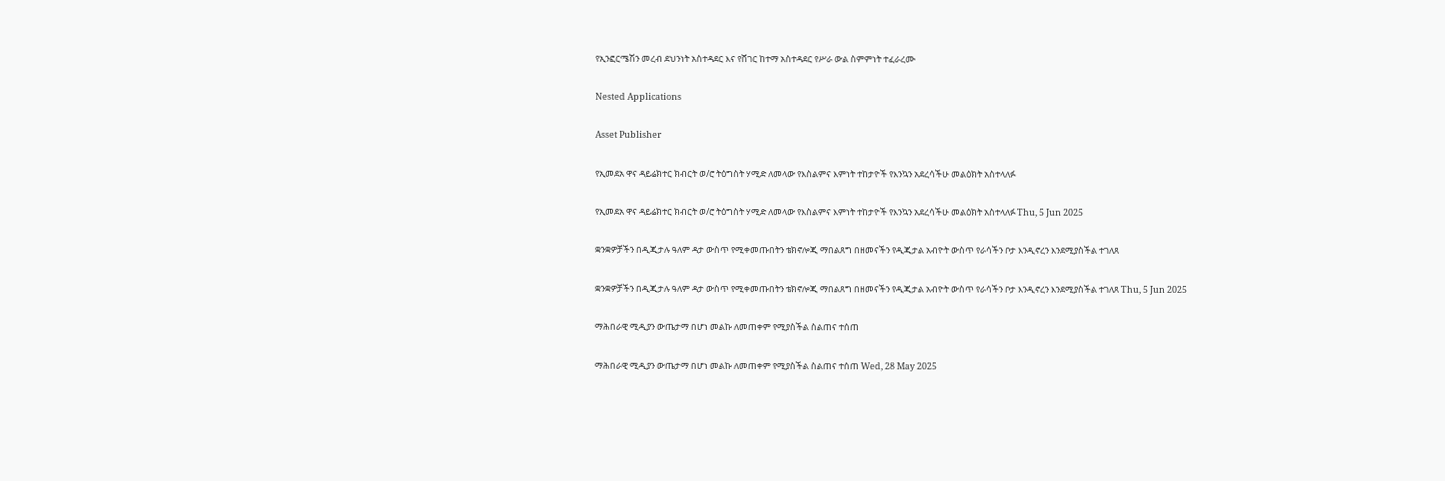የኢንፎርሜሽን መረብ ደህንነት አስተዳደር እና የሸገር ከተማ አስተዳደር የሥራ ውል ስምምነት ተፈራረሙ

Nested Applications

Asset Publisher

የኢመደአ ዋና ዳይሬክተር ክብርት ወ/ሮ ትዕግስት ሃሚድ ለመላው የእስልምና እምነት ተከታዮች የእንኳን አደረሳችሁ መልዕክት አስተላለፉ

የኢመደአ ዋና ዳይሬክተር ክብርት ወ/ሮ ትዕግስት ሃሚድ ለመላው የእስልምና እምነት ተከታዮች የእንኳን አደረሳችሁ መልዕክት አስተላለፉ Thu, 5 Jun 2025

ቋንቋዎቻችን በዲጂታሉ ዓለም ዳታ ውስጥ የሚቀመጡበትን ቴክኖሎጂ ማበልጸግ በዘመናችን የዲጂታል አብዮት ውስጥ የራሳችን ቦታ እንዲኖረን እንደሚያስችል ተገለጸ

ቋንቋዎቻችን በዲጂታሉ ዓለም ዳታ ውስጥ የሚቀመጡበትን ቴክኖሎጂ ማበልጸግ በዘመናችን የዲጂታል አብዮት ውስጥ የራሳችን ቦታ እንዲኖረን እንደሚያስችል ተገለጸ Thu, 5 Jun 2025

ማሕበራዊ ሚዲያን ውጤታማ በሆነ መልኩ ለመጠቀም የሚያስችል ስልጠና ተሰጠ

ማሕበራዊ ሚዲያን ውጤታማ በሆነ መልኩ ለመጠቀም የሚያስችል ስልጠና ተሰጠ Wed, 28 May 2025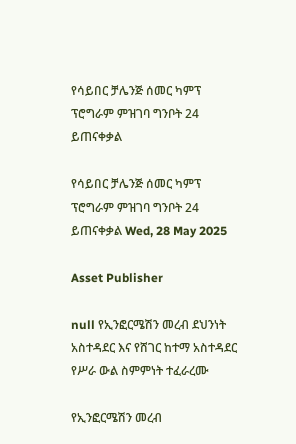የሳይበር ቻሌንጅ ሰመር ካምፕ ፕሮግራም ምዝገባ ግንቦት 24 ይጠናቀቃል

የሳይበር ቻሌንጅ ሰመር ካምፕ ፕሮግራም ምዝገባ ግንቦት 24 ይጠናቀቃል Wed, 28 May 2025

Asset Publisher

null የኢንፎርሜሽን መረብ ደህንነት አስተዳደር እና የሸገር ከተማ አስተዳደር የሥራ ውል ስምምነት ተፈራረሙ

የኢንፎርሜሽን መረብ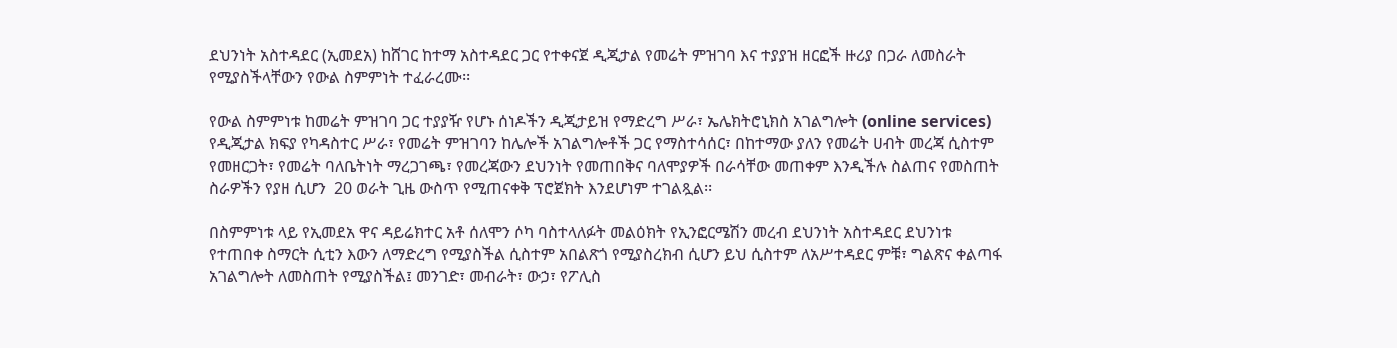ደህንነት አስተዳደር (ኢመደአ) ከሸገር ከተማ አስተዳደር ጋር የተቀናጀ ዲጂታል የመሬት ምዝገባ እና ተያያዝ ዘርፎች ዙሪያ በጋራ ለመስራት የሚያስችላቸውን የውል ስምምነት ተፈራረሙ፡፡

የውል ስምምነቱ ከመሬት ምዝገባ ጋር ተያያዥ የሆኑ ሰነዶችን ዲጂታይዝ የማድረግ ሥራ፣ ኤሌክትሮኒክስ አገልግሎት (online services) የዲጂታል ክፍያ የካዳስተር ሥራ፣ የመሬት ምዝገባን ከሌሎች አገልግሎቶች ጋር የማስተሳሰር፣ በከተማው ያለን የመሬት ሀብት መረጃ ሲስተም የመዘርጋት፣ የመሬት ባለቤትነት ማረጋገጫ፣ የመረጃውን ደህንነት የመጠበቅና ባለሞያዎች በራሳቸው መጠቀም እንዲችሉ ስልጠና የመስጠት ስራዎችን የያዘ ሲሆን  20 ወራት ጊዜ ውስጥ የሚጠናቀቅ ፕሮጀክት እንደሆነም ተገልጿል፡፡

በስምምነቱ ላይ የኢመደአ ዋና ዳይሬክተር አቶ ሰለሞን ሶካ ባስተላለፉት መልዕክት የኢንፎርሜሽን መረብ ደህንነት አስተዳደር ደህንነቱ የተጠበቀ ስማርት ሲቲን እውን ለማድረግ የሚያስችል ሲስተም አበልጽጎ የሚያስረክብ ሲሆን ይህ ሲስተም ለአሥተዳደር ምቹ፣ ግልጽና ቀልጣፋ አገልግሎት ለመስጠት የሚያስችል፤ መንገድ፣ መብራት፣ ውኃ፣ የፖሊስ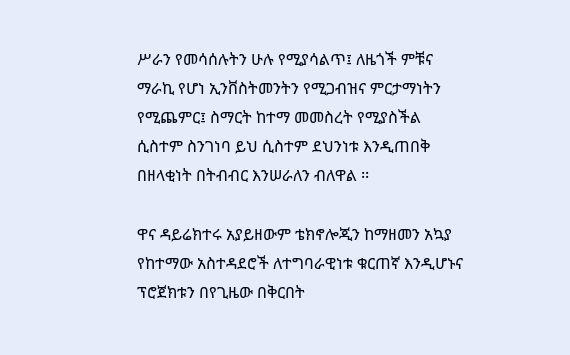ሥራን የመሳሰሉትን ሁሉ የሚያሳልጥ፤ ለዜጎች ምቹና ማራኪ የሆነ ኢንቨስትመንትን የሚጋብዝና ምርታማነትን የሚጨምር፤ ስማርት ከተማ መመስረት የሚያስችል ሲስተም ስንገነባ ይህ ሲስተም ደህንነቱ እንዲጠበቅ በዘላቂነት በትብብር እንሠራለን ብለዋል ፡፡

ዋና ዳይሬክተሩ አያይዘውም ቴክኖሎጂን ከማዘመን አኳያ የከተማው አስተዳደሮች ለተግባራዊነቱ ቁርጠኛ እንዲሆኑና ፕሮጀክቱን በየጊዜው በቅርበት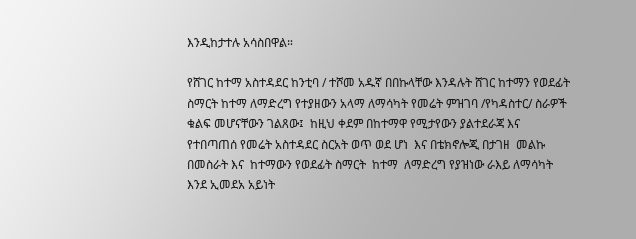እንዲከታተሉ አሳስበዋል።

የሸገር ከተማ አስተዳደር ከንቲባ / ተሾመ አዱኛ በበኩላቸው እንዳሉት ሸገር ከተማን የወደፊት  ስማርት ከተማ ለማድረግ የተያዘውን አላማ ለማሳካት የመሬት ምዝገባ /የካዳስተር/ ስራዎች ቁልፍ መሆናቸውን ገልጸው፤  ከዚህ ቀደም በከተማዋ የሚታየውን ያልተደራጃ እና  የተበጣጠሰ የመሬት አስተዳደር ስርአት ወጥ ወደ ሆነ  እና በቴክኖሎጂ በታገዘ  መልኩ በመስራት እና  ከተማውን የወደፊት ስማርት  ከተማ  ለማድረግ የያዝነው ራእይ ለማሳካት  እንደ ኢመደአ አይነት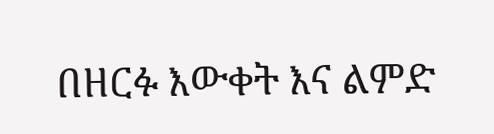በዘርፉ እውቀት እና ልምድ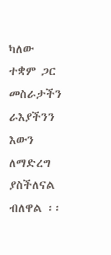ካለው ተቋም ጋር መስራታችን ራእያችንን እውን ለማድረግ ያስችለናል  ብለዋል ፡፡